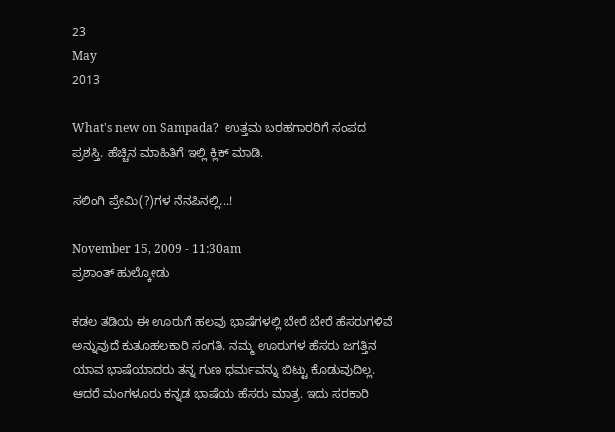23
May
2013

What's new on Sampada?  ಉತ್ತಮ ಬರಹಗಾರರಿಗೆ ಸಂಪದ ಪ್ರಶಸ್ತಿ. ಹೆಚ್ಚಿನ ಮಾಹಿತಿಗೆ ಇಲ್ಲಿ ಕ್ಲಿಕ್ ಮಾಡಿ.

ಸಲಿಂಗಿ ಪ್ರೇಮಿ(?)ಗಳ ನೆನಪಿನಲ್ಲಿ...!

November 15, 2009 - 11:30am
ಪ್ರಶಾಂತ್ ಹುಲ್ಕೋಡು

ಕಡಲ ತಡಿಯ ಈ ಊರುಗೆ ಹಲವು ಭಾಷೆಗಳಲ್ಲಿ ಬೇರೆ ಬೇರೆ ಹೆಸರುಗಳಿವೆ ಅನ್ನುವುದೆ ಕುತೂಹಲಕಾರಿ ಸಂಗತಿ. ನಮ್ಮ ಊರುಗಳ ಹೆಸರು ಜಗತ್ತಿನ ಯಾವ ಭಾಷೆಯಾದರು ತನ್ನ ಗುಣ ಧರ್ಮವನ್ನು ಬಿಟ್ಟು ಕೊಡುವುದಿಲ್ಲ. ಆದರೆ ಮಂಗಳೂರು ಕನ್ನಡ ಭಾಷೆಯ ಹೆಸರು ಮಾತ್ರ. ಇದು ಸರಕಾರಿ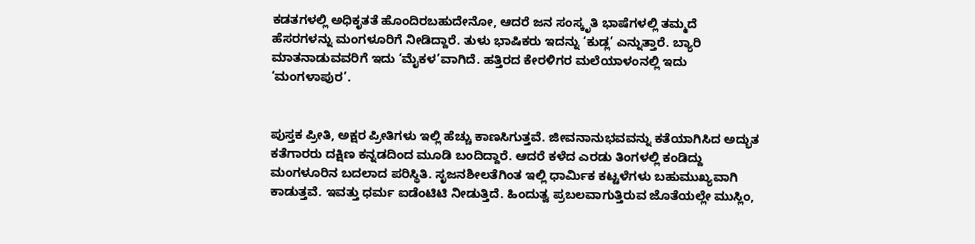ಕಡತಗಳಲ್ಲಿ ಅಧಿಕೃತತೆ ಹೊಂದಿರಬಹುದೇನೋ, ಆದರೆ ಜನ ಸಂಸ್ಕೃತಿ ಭಾಷೆಗಳಲ್ಲಿ ತಮ್ಮದೆ ಹೆಸರಗಳನ್ನು ಮಂಗಳೂರಿಗೆ ನೀಡಿದ್ದಾರೆ. ತುಳು ಭಾಷಿಕರು ಇದನ್ನು ‘ಕುಡ್ಲ’ ಎನ್ನುತ್ತಾರೆ. ಬ್ಯಾರಿ ಮಾತನಾಡುವವರಿಗೆ ಇದು ‘ಮೈಕಳ’ವಾಗಿದೆ. ಹತ್ತಿರದ ಕೇರಳಿಗರ ಮಲೆಯಾಳಂನಲ್ಲಿ ಇದು ‘ಮಂಗಳಾಪುರ’.


ಪುಸ್ತಕ ಪ್ರೀತಿ, ಅಕ್ಷರ ಪ್ರೀತಿಗಳು ಇಲ್ಲಿ ಹೆಚ್ಚು ಕಾಣಸಿಗುತ್ತವೆ. ಜೀವನಾನುಭವವನ್ನು ಕತೆಯಾಗಿಸಿದ ಅದ್ಭುತ ಕತೆಗಾರರು ದಕ್ಷಿಣ ಕನ್ನಡದಿಂದ ಮೂಡಿ ಬಂದಿದ್ದಾರೆ. ಆದರೆ ಕಳೆದ ಎರಡು ತಿಂಗಳಲ್ಲಿ ಕಂಡಿದ್ದು ಮಂಗಳೂರಿನ ಬದಲಾದ ಪರಿಸ್ಥಿತಿ. ಸೃಜನಶೀಲತೆಗಿಂತ ಇಲ್ಲಿ ಧಾರ್ಮಿಕ ಕಟ್ಟಳೆಗಳು ಬಹುಮುಖ್ಯವಾಗಿ ಕಾಡುತ್ತವೆ. ಇವತ್ತು ಧರ್ಮ ಐಡೆಂಟಿಟಿ ನೀಡುತ್ತಿದೆ. ಹಿಂದುತ್ವ ಪ್ರಬಲವಾಗುತ್ತಿರುವ ಜೊತೆಯಲ್ಲೇ ಮುಸ್ಲಿಂ,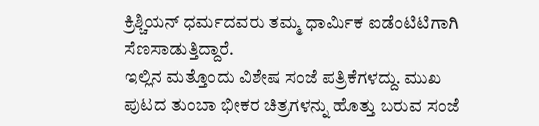ಕ್ರಿಶ್ಚಿಯನ್ ಧರ್ಮದವರು ತಮ್ಮ ಧಾರ್ಮಿಕ ಐಡೆಂಟಿಟಿಗಾಗಿ ಸೆಣಸಾಡುತ್ತಿದ್ದಾರೆ.
ಇಲ್ಲಿನ ಮತ್ತೊಂದು ವಿಶೇಷ ಸಂಜೆ ಪತ್ರಿಕೆಗಳದ್ದು. ಮುಖ ಪುಟದ ತುಂಬಾ ಭೀಕರ ಚಿತ್ರಗಳನ್ನು ಹೊತ್ತು ಬರುವ ಸಂಜೆ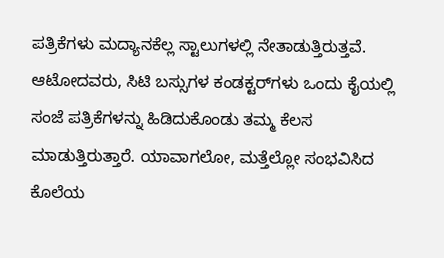ಪತ್ರಿಕೆಗಳು ಮದ್ಯಾನಕೆಲ್ಲ ಸ್ಟಾಲುಗಳಲ್ಲಿ ನೇತಾಡುತ್ತಿರುತ್ತವೆ. ಆಟೋದವರು, ಸಿಟಿ ಬಸ್ಸುಗಳ ಕಂಡಕ್ಟರ್‌ಗಳು ಒಂದು ಕೈಯಲ್ಲಿ ಸಂಜೆ ಪತ್ರಿಕೆಗಳನ್ನು ಹಿಡಿದುಕೊಂಡು ತಮ್ಮ ಕೆಲಸ ಮಾಡುತ್ತಿರುತ್ತಾರೆ. ಯಾವಾಗಲೋ, ಮತ್ತೆಲ್ಲೋ ಸಂಭವಿಸಿದ ಕೊಲೆಯ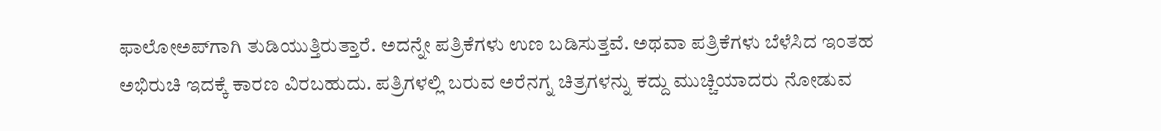ಫಾಲೋ‌ಅಪ್‌ಗಾಗಿ ತುಡಿಯುತ್ತಿರುತ್ತಾರೆ. ಅದನ್ನೇ ಪತ್ರಿಕೆಗಳು ಉಣ ಬಡಿಸುತ್ತವೆ. ಅಥವಾ ಪತ್ರಿಕೆಗಳು ಬೆಳೆಸಿದ ಇಂತಹ ಅಭಿರುಚಿ ಇದಕ್ಕೆ ಕಾರಣ ವಿರಬಹುದು. ಪತ್ರಿಗಳಲ್ಲಿ ಬರುವ ಅರೆನಗ್ನ ಚಿತ್ರಗಳನ್ನು ಕದ್ದು ಮುಚ್ಚಿಯಾದರು ನೋಡುವ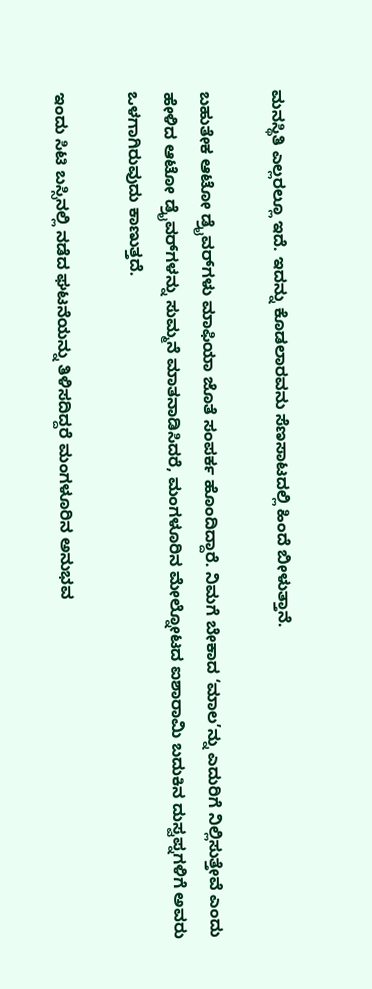ಮನಸ್ಥಿತಿ ಎಲ್ಲರಲ್ಲೂ ಇದೆ. ಇದನ್ನು ಕೊಡಲಾರವನು ಸೆಣಸಾಟದಲ್ಲಿ ಹಿಂದೆ ಬೀಳುತ್ತಾನೆ.

ಬಹುತೇಕ ಆಟೋ ಡ್ರೈವರ್‌ಗಳು ಮಾಫಿಯಾ ಜೊತೆ ಸಂಪರ್ಕ ಹೊಂದಿದ್ದಾರೆ. ನಿಮಗೆ ಬೇಕಾದ ‘ಮಾಲ’ನ್ನು ಎದುರಿಗೆ ನಿಲ್ಲಿಸುತ್ತೇವೆ ಎಂದು ಹೇಳಿದ ಆಟೋ ಡ್ರೈವರ್‌ಗಳನ್ನು ಸುಮ್ಮನೆ ಮಾತನಾಡಿಸಿದರೆ, ಮಂಗಳೂರಿನ ಮೇಲ್ನೋಟದ ಐಶಾರಾಮಿ ಬದುಕಿನ ದುಸ್ವಪ್ನಗಳಿಗೆ ಅವರು ಒಳಗಾಗಿರುವುದು ಕಾಣುತ್ತದೆ.

ಇಂದು ಸಿಟಿ ಬಸ್ಸಿನಲ್ಲಿ ನಡೆದ ಘಟನೆಯನ್ನು ತಿಳಿಸದಿದ್ದರೆ ಮಂಗಳೂರಿನ ಅನುಭವ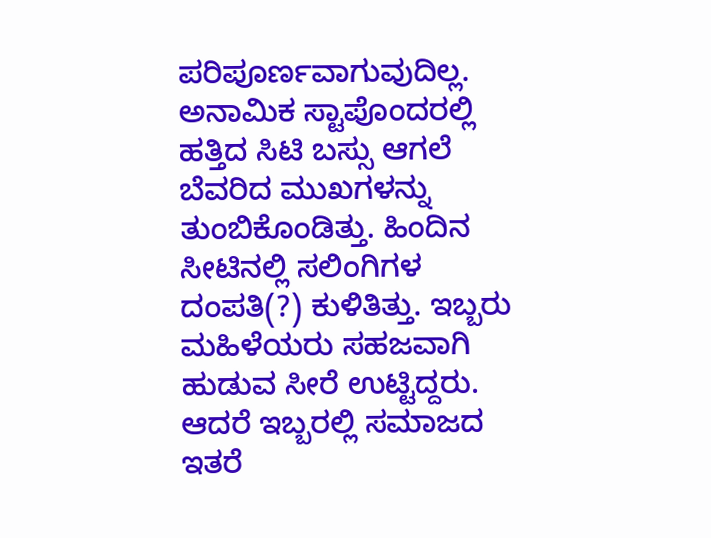ಪರಿಪೂರ್ಣವಾಗುವುದಿಲ್ಲ. ಅನಾಮಿಕ ಸ್ಟಾಪೊಂದರಲ್ಲಿ ಹತ್ತಿದ ಸಿಟಿ ಬಸ್ಸು ಆಗಲೆ ಬೆವರಿದ ಮುಖಗಳನ್ನು ತುಂಬಿಕೊಂಡಿತ್ತು. ಹಿಂದಿನ ಸೀಟಿನಲ್ಲಿ ಸಲಿಂಗಿಗಳ ದಂಪತಿ(?) ಕುಳಿತಿತ್ತು. ಇಬ್ಬರು ಮಹಿಳೆಯರು ಸಹಜವಾಗಿ ಹುಡುವ ಸೀರೆ ಉಟ್ಟಿದ್ದರು. ಆದರೆ ಇಬ್ಬರಲ್ಲಿ ಸಮಾಜದ ಇತರೆ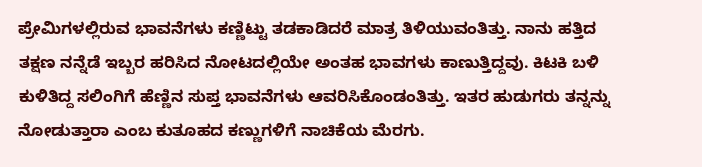ಪ್ರೇಮಿಗಳಲ್ಲಿರುವ ಭಾವನೆಗಳು ಕಣ್ಣಿಟ್ಟು ತಡಕಾಡಿದರೆ ಮಾತ್ರ ತಿಳಿಯುವಂತಿತ್ತು. ನಾನು ಹತ್ತಿದ ತಕ್ಷಣ ನನ್ನೆಡೆ ಇಬ್ಬರ ಹರಿಸಿದ ನೋಟದಲ್ಲಿಯೇ ಅಂತಹ ಭಾವಗಳು ಕಾಣುತ್ತಿದ್ದವು. ಕಿಟಕಿ ಬಳಿ ಕುಳಿತಿದ್ದ ಸಲಿಂಗಿಗೆ ಹೆಣ್ಣಿನ ಸುಪ್ತ ಭಾವನೆಗಳು ಆವರಿಸಿಕೊಂಡಂತಿತ್ತು. ಇತರ ಹುಡುಗರು ತನ್ನನ್ನು ನೋಡುತ್ತಾರಾ ಎಂಬ ಕುತೂಹದ ಕಣ್ಣುಗಳಿಗೆ ನಾಚಿಕೆಯ ಮೆರಗು.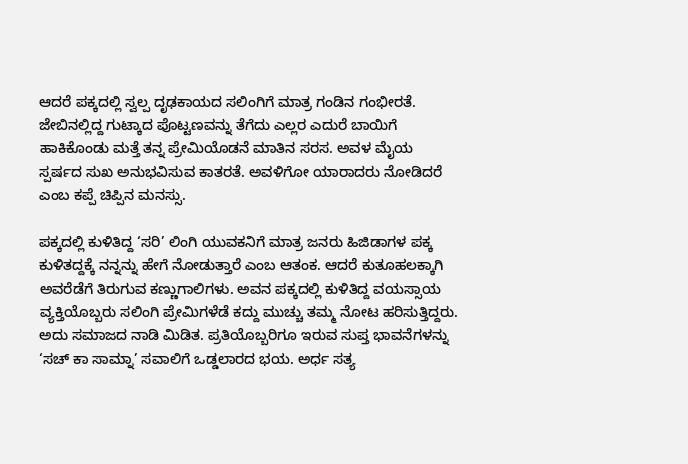ಆದರೆ ಪಕ್ಕದಲ್ಲಿ ಸ್ವಲ್ಪ ದೃಢಕಾಯದ ಸಲಿಂಗಿಗೆ ಮಾತ್ರ ಗಂಡಿನ ಗಂಭೀರತೆ. ಜೇಬಿನಲ್ಲಿದ್ದ ಗುಟ್ಕಾದ ಪೊಟ್ಟಣವನ್ನು ತೆಗೆದು ಎಲ್ಲರ ಎದುರೆ ಬಾಯಿಗೆ ಹಾಕಿಕೊಂಡು ಮತ್ತೆ ತನ್ನ ಪ್ರೇಮಿಯೊಡನೆ ಮಾತಿನ ಸರಸ. ಅವಳ ಮೈಯ ಸ್ಪರ್ಷದ ಸುಖ ಅನುಭವಿಸುವ ಕಾತರತೆ. ಅವಳಿಗೋ ಯಾರಾದರು ನೋಡಿದರೆ ಎಂಬ ಕಪ್ಪೆ ಚಿಪ್ಪಿನ ಮನಸ್ಸು.

ಪಕ್ಕದಲ್ಲಿ ಕುಳಿತಿದ್ದ ‘ಸರಿ’ ಲಿಂಗಿ ಯುವಕನಿಗೆ ಮಾತ್ರ ಜನರು ಹಿಜಿಡಾಗಳ ಪಕ್ಕ ಕುಳಿತದ್ದಕ್ಕೆ ನನ್ನನ್ನು ಹೇಗೆ ನೋಡುತ್ತಾರೆ ಎಂಬ ಆತಂಕ. ಆದರೆ ಕುತೂಹಲಕ್ಕಾಗಿ ಅವರೆಡೆಗೆ ತಿರುಗುವ ಕಣ್ಣುಗಾಲಿಗಳು. ಅವನ ಪಕ್ಕದಲ್ಲಿ ಕುಳಿತಿದ್ದ ವಯಸ್ಸಾಯ ವ್ಯಕ್ತಿಯೊಬ್ಬರು ಸಲಿಂಗಿ ಪ್ರೇಮಿಗಳೆಡೆ ಕದ್ದು ಮುಚ್ಚು ತಮ್ಮ ನೋಟ ಹರಿಸುತ್ತಿದ್ದರು. ಅದು ಸಮಾಜದ ನಾಡಿ ಮಿಡಿತ. ಪ್ರತಿಯೊಬ್ಬರಿಗೂ ಇರುವ ಸುಪ್ತ ಭಾವನೆಗಳನ್ನು ‘ಸಚ್ ಕಾ ಸಾಮ್ನಾ’ ಸವಾಲಿಗೆ ಒಡ್ಡಲಾರದ ಭಯ. ಅರ್ಧ ಸತ್ಯ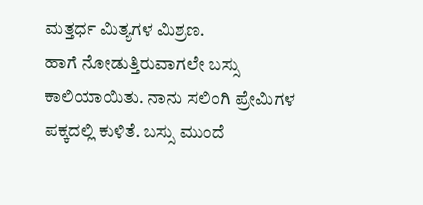ಮತ್ತರ್ಧ ಮಿತ್ಯಗಳ ಮಿಶ್ರಣ.
ಹಾಗೆ ನೋಡುತ್ತಿರುವಾಗಲೇ ಬಸ್ಸು ಕಾಲಿಯಾಯಿತು. ನಾನು ಸಲಿಂಗಿ ಪ್ರೇಮಿಗಳ ಪಕ್ಕದಲ್ಲಿ ಕುಳಿತೆ. ಬಸ್ಸು ಮುಂದೆ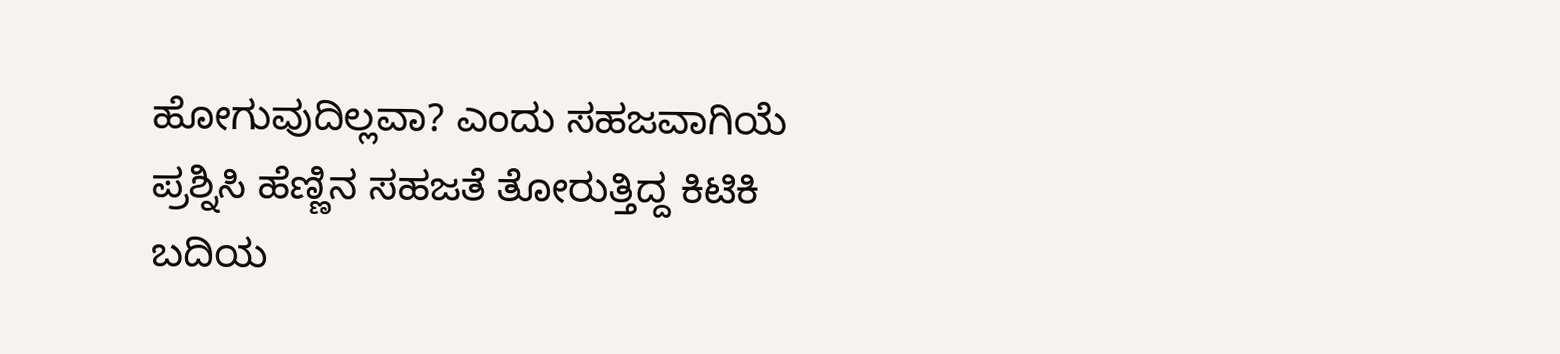ಹೋಗುವುದಿಲ್ಲವಾ? ಎಂದು ಸಹಜವಾಗಿಯೆ ಪ್ರಶ್ನಿಸಿ ಹೆಣ್ಣಿನ ಸಹಜತೆ ತೋರುತ್ತಿದ್ದ ಕಿಟಿಕಿ ಬದಿಯ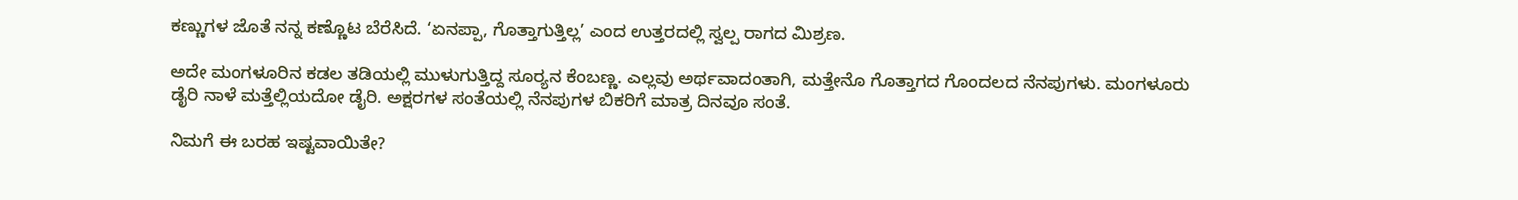ಕಣ್ಣುಗಳ ಜೊತೆ ನನ್ನ ಕಣ್ಣೊಟ ಬೆರೆಸಿದೆ. ‘ಏನಪ್ಪಾ, ಗೊತ್ತಾಗುತ್ತಿಲ್ಲ’ ಎಂದ ಉತ್ತರದಲ್ಲಿ ಸ್ವಲ್ಪ ರಾಗದ ಮಿಶ್ರಣ.

ಅದೇ ಮಂಗಳೂರಿನ ಕಡಲ ತಡಿಯಲ್ಲಿ ಮುಳುಗುತ್ತಿದ್ದ ಸೂರ‍್ಯನ ಕೆಂಬಣ್ಣ. ಎಲ್ಲವು ಅರ್ಥವಾದಂತಾಗಿ, ಮತ್ತೇನೊ ಗೊತ್ತಾಗದ ಗೊಂದಲದ ನೆನಪುಗಳು. ಮಂಗಳೂರು ಡೈರಿ ನಾಳೆ ಮತ್ತೆಲ್ಲಿಯದೋ ಡೈರಿ. ಅಕ್ಷರಗಳ ಸಂತೆಯಲ್ಲಿ ನೆನಪುಗಳ ಬಿಕರಿಗೆ ಮಾತ್ರ ದಿನವೂ ಸಂತೆ.

ನಿಮಗೆ ಈ ಬರಹ ಇಷ್ಟವಾಯಿತೇ?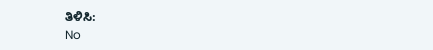ತಿಳಿಸಿ:
No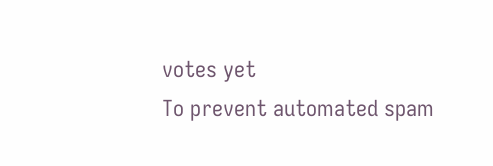votes yet
To prevent automated spam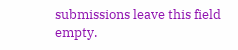submissions leave this field empty.